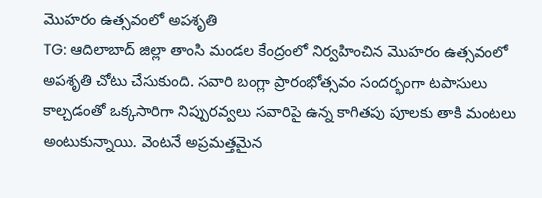మొహరం ఉత్సవంలో అపశృతి
TG: ఆదిలాబాద్ జిల్లా తాంసి మండల కేంద్రంలో నిర్వహించిన మొహరం ఉత్సవంలో అపశృతి చోటు చేసుకుంది. సవారి బంగ్లా ప్రారంభోత్సవం సందర్భంగా టపాసులు కాల్చడంతో ఒక్కసారిగా నిప్పురవ్వలు సవారిపై ఉన్న కాగితపు పూలకు తాకి మంటలు అంటుకున్నాయి. వెంటనే అప్రమత్తమైన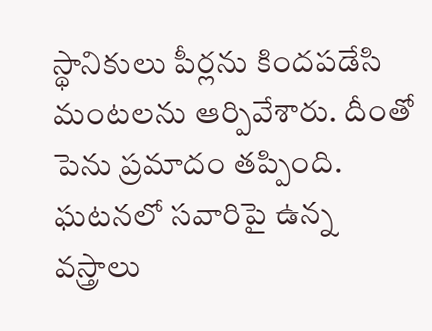స్థానికులు పీర్లను కిందపడేసి మంటలను ఆర్పివేశారు. దీంతో పెను ప్రమాదం తప్పింది. ఘటనలో సవారిపై ఉన్న వస్త్రాలు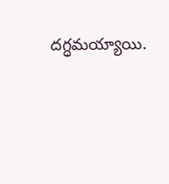దగ్ధమయ్యాయి.